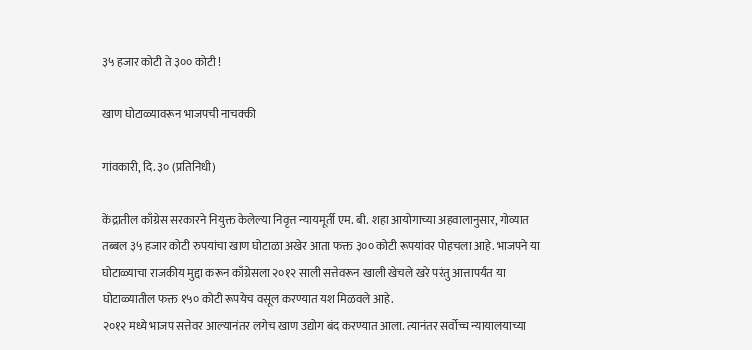३५ हजार कोटी ते ३०० कोटी !

खाण घोटाळ्यावरून भाजपची नाचक्की

गांवकारी, दि. ३० (प्रतिनिधी)

केंद्रातील काँग्रेस सरकारने नियुक्त केलेल्या निवृत्त न्यायमूर्ती एम. बी. शहा आयोगाच्या अहवालानुसार, गोव्यात तब्बल ३५ हजार कोटी रुपयांचा खाण घोटाळा अखेर आता फक्त ३०० कोटी रूपयांवर पोहचला आहे. भाजपने या घोटाळ्याचा राजकीय मुद्दा करून काँग्रेसला २०१२ साली सत्तेवरून खाली खेचले खरे परंतु आत्तापर्यंत या घोटाळ्यातील फक्त १५० कोटी रूपयेच वसूल करण्यात यश मिळवले आहे.
२०१२ मध्ये भाजप सत्तेवर आल्यानंतर लगेच खाण उद्योग बंद करण्यात आला. त्यानंतर सर्वोच्च न्यायालयाच्या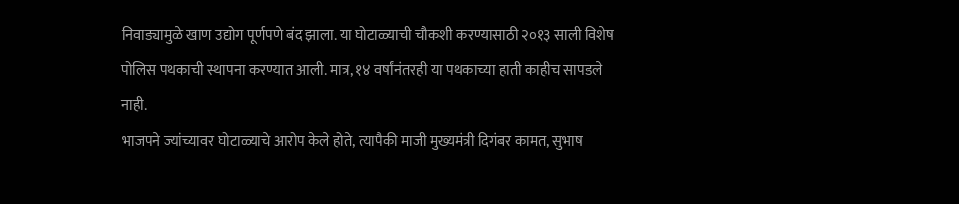निवाड्यामुळे खाण उद्योग पूर्णपणे बंद झाला. या घोटाळ्याची चौकशी करण्यासाठी २०१३ साली विशेष पोलिस पथकाची स्थापना करण्यात आली. मात्र, १४ वर्षांनंतरही या पथकाच्या हाती काहीच सापडले नाही.
भाजपने ज्यांच्यावर घोटाळ्याचे आरोप केले होते, त्यापैकी माजी मुख्यमंत्री दिगंबर कामत, सुभाष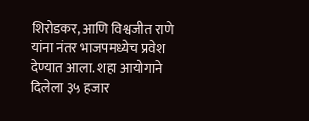शिरोडकर, आणि विश्वजीत राणे यांना नंतर भाजपमध्येच प्रवेश देण्यात आला. शहा आयोगाने दिलेला ३५ हजार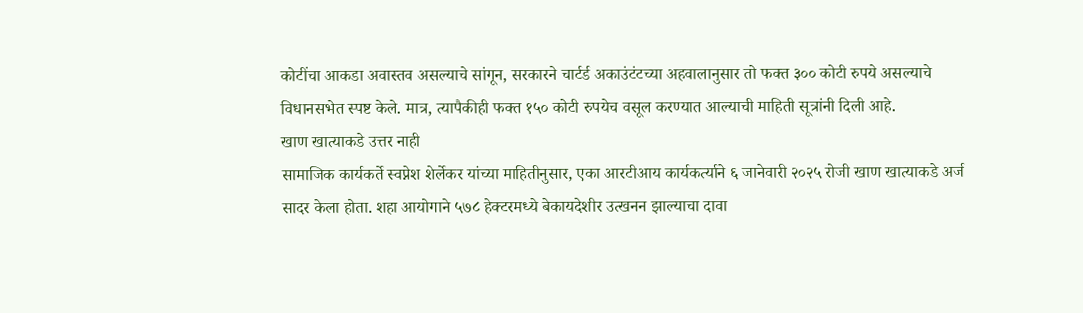कोटींचा आकडा अवास्तव असल्याचे सांगून, सरकारने चार्टर्ड अकाउंटंटच्या अहवालानुसार तो फक्त ३०० कोटी रुपये असल्याचे विधानसभेत स्पष्ट केले. मात्र, त्यापैकीही फक्त १५० कोटी रुपयेच वसूल करण्यात आल्याची माहिती सूत्रांनी दिली आहे.
खाण खात्याकडे उत्तर नाही
सामाजिक कार्यकर्ते स्वप्नेश शेर्लेकर यांच्या माहितीनुसार, एका आरटीआय कार्यकर्त्याने ६ जानेवारी २०२५ रोजी खाण खात्याकडे अर्ज सादर केला होता. शहा आयोगाने ५७८ हेक्टरमध्ये बेकायदेशीर उत्खनन झाल्याचा दावा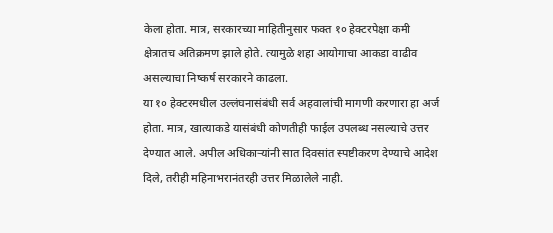केला होता. मात्र, सरकारच्या माहितीनुसार फक्त १० हेक्टरपेक्षा कमी क्षेत्रातच अतिक्रमण झाले होते. त्यामुळे शहा आयोगाचा आकडा वाढीव असल्याचा निष्कर्ष सरकारने काढला.
या १० हेक्टरमधील उल्लंघनासंबंधी सर्व अहवालांची मागणी करणारा हा अर्ज होता. मात्र, खात्याकडे यासंबंधी कोणतीही फाईल उपलब्ध नसल्याचे उत्तर देण्यात आले. अपील अधिकाऱ्यांनी सात दिवसांत स्पष्टीकरण देण्याचे आदेश दिले, तरीही महिनाभरानंतरही उत्तर मिळालेले नाही.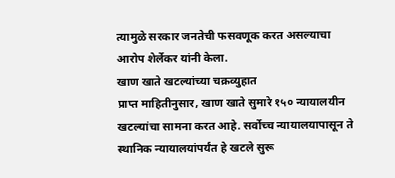त्यामुळे सरकार जनतेची फसवणूक करत असल्याचा आरोप शेर्लेकर यांनी केला.
खाण खाते खटल्यांच्या चक्रव्युहात
प्राप्त माहितीनुसार, खाण खाते सुमारे १५० न्यायालयीन खटल्यांचा सामना करत आहे. सर्वोच्च न्यायालयापासून ते स्थानिक न्यायालयांपर्यंत हे खटले सुरू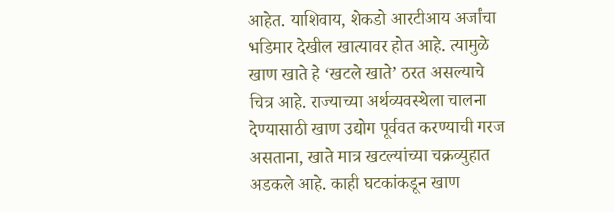आहेत. याशिवाय, शेकडो आरटीआय अर्जांचा भडिमार देखील खात्यावर होत आहे. त्यामुळे खाण खाते हे ‘खटले खाते’ ठरत असल्याचे चित्र आहे. राज्याच्या अर्थव्यवस्थेला चालना देण्यासाठी खाण उद्योग पूर्ववत करण्याची गरज असताना, खाते मात्र खटल्यांच्या चक्रव्युहात अडकले आहे. काही घटकांकडून खाण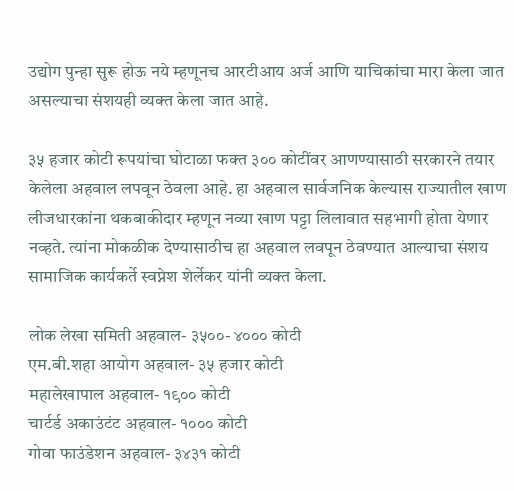उद्योग पुन्हा सुरू होऊ नये म्हणूनच आरटीआय अर्ज आणि याचिकांचा मारा केला जात असल्याचा संशयही व्यक्त केला जात आहे.

३५ हजार कोटी रूपयांचा घोटाळा फक्त ३०० कोटींवर आणण्यासाठी सरकारने तयार केलेला अहवाल लपवून ठेवला आहे. हा अहवाल सार्वजनिक केल्यास राज्यातील खाण लीजधारकांना थकबाकीदार म्हणून नव्या खाण पट्टा लिलावात सहभागी होता येणार नव्हते. त्यांना मोकळीक देण्यासाठीच हा अहवाल लवपून ठेवण्यात आल्याचा संशय सामाजिक कार्यकर्ते स्वप्नेश शेर्लेकर यांनी व्यक्त केला.

लोक लेखा समिती अहवाल- ३५००- ४००० कोटी
एम.बी.शहा आयोग अहवाल- ३५ हजार कोटी
महालेखापाल अहवाल- १९०० कोटी
चार्टर्ड अकाउंटंट अहवाल- १००० कोटी
गोवा फाउंडेशन अहवाल- ३४३१ कोटी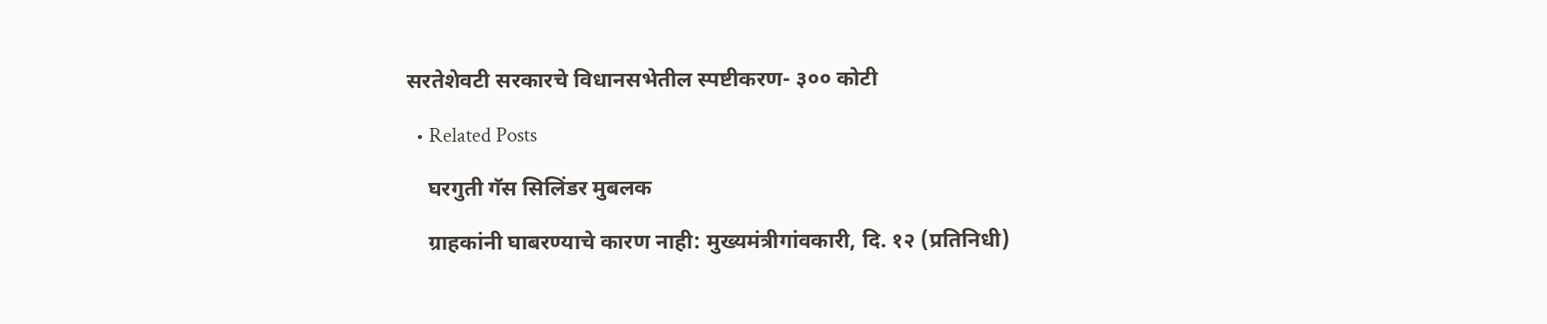सरतेशेवटी सरकारचे विधानसभेतील स्पष्टीकरण- ३०० कोटी

  • Related Posts

    घरगुती गॅस सिलिंडर मुबलक

    ग्राहकांनी घाबरण्याचे कारण नाही: मुख्यमंत्रीगांवकारी, दि. १२ (प्रतिनिधी)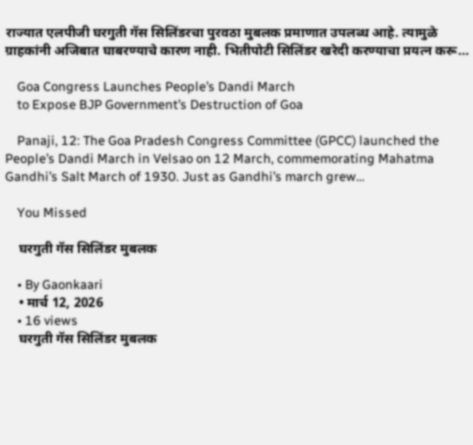राज्यात एलपीजी घरगुती गॅस सिलिंडरचा पुरवठा मुबलक प्रमाणात उपलब्ध आहे. त्यामुळे ग्राहकांनी अजिबात घाबरण्याचे कारण नाही. भितीपोटी सिलिंडर खरेदी करण्याचा प्रयत्न करू…

    Goa Congress Launches People’s Dandi March
    to Expose BJP Government’s Destruction of Goa

    Panaji, 12: The Goa Pradesh Congress Committee (GPCC) launched the People’s Dandi March in Velsao on 12 March, commemorating Mahatma Gandhi’s Salt March of 1930. Just as Gandhi’s march grew…

    You Missed

    घरगुती गॅस सिलिंडर मुबलक

    • By Gaonkaari
    • मार्च 12, 2026
    • 16 views
    घरगुती गॅस सिलिंडर मुबलक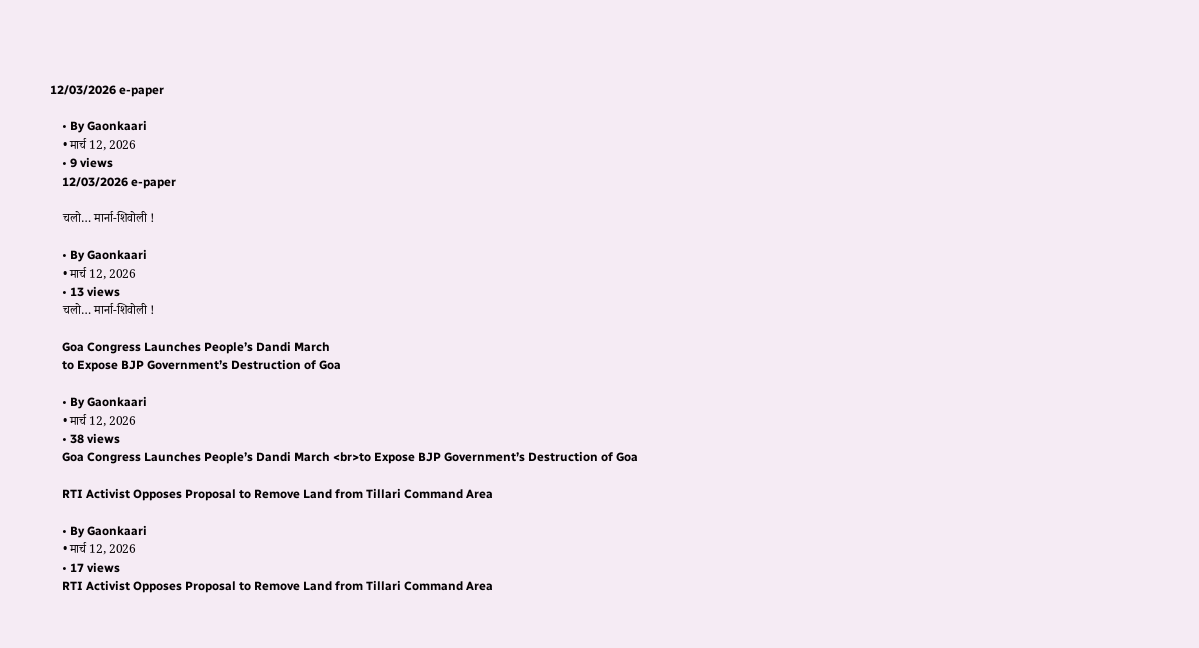12/03/2026 e-paper

    • By Gaonkaari
    • मार्च 12, 2026
    • 9 views
    12/03/2026 e-paper

    चलो… मार्ना-शिवोली !

    • By Gaonkaari
    • मार्च 12, 2026
    • 13 views
    चलो… मार्ना-शिवोली !

    Goa Congress Launches People’s Dandi March
    to Expose BJP Government’s Destruction of Goa

    • By Gaonkaari
    • मार्च 12, 2026
    • 38 views
    Goa Congress Launches People’s Dandi March <br>to Expose BJP Government’s Destruction of Goa

    RTI Activist Opposes Proposal to Remove Land from Tillari Command Area

    • By Gaonkaari
    • मार्च 12, 2026
    • 17 views
    RTI Activist Opposes Proposal to Remove Land from Tillari Command Area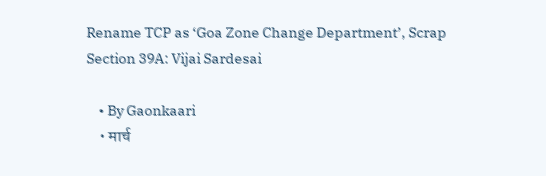Rename TCP as ‘Goa Zone Change Department’, Scrap Section 39A: Vijai Sardesai

    • By Gaonkaari
    • मार्च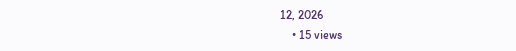12, 2026
    • 15 views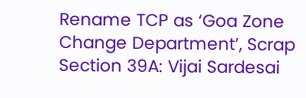Rename TCP as ‘Goa Zone Change Department’, Scrap Section 39A: Vijai Sardesai